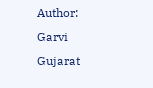Author: Garvi Gujarat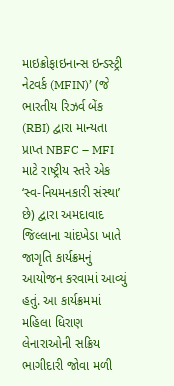માઇક્રોફાઇનાન્સ ઇન્ડસ્ટ્રી નેટવર્ક (MFIN)’ (જે ભારતીય રિઝર્વ બેંક (RBI) દ્વારા માન્યતા પ્રાપ્ત NBFC – MFI માટે રાષ્ટ્રીય સ્તરે એક ‘સ્વ-નિયમનકારી સંસ્થા’ છે) દ્વારા અમદાવાદ જિલ્લાના ચાંદખેડા ખાતે જાગૃતિ કાર્યક્રમનું આયોજન કરવામાં આવ્યું હતું. આ કાર્યક્રમમાં મહિલા ધિરાણ લેનારાઓની સક્રિય ભાગીદારી જોવા મળી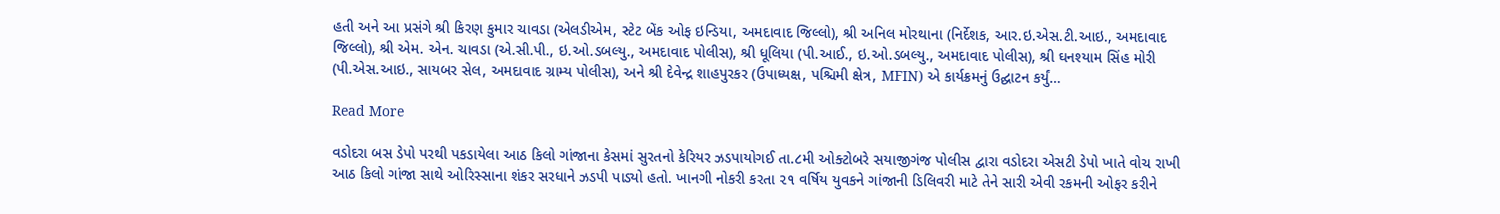હતી અને આ પ્રસંગે શ્રી કિરણ કુમાર ચાવડા (એલડીએમ, સ્ટેટ બેંક ઓફ ઇન્ડિયા, અમદાવાદ જિલ્લો), શ્રી અનિલ મોરથાના (નિર્દેશક, આર.ઇ.એસ.ટી.આઇ., અમદાવાદ જિલ્લો), શ્રી એમ. એન. ચાવડા (એ.સી.પી., ઇ.ઓ.ડબલ્યુ., અમદાવાદ પોલીસ), શ્રી ધૂલિયા (પી.આઈ., ઇ.ઓ.ડબલ્યુ., અમદાવાદ પોલીસ), શ્રી ઘનશ્યામ સિંહ મોરી (પી.એસ.આઇ., સાયબર સેલ, અમદાવાદ ગ્રામ્ય પોલીસ), અને શ્રી દેવેન્દ્ર શાહપુરકર (ઉપાધ્યક્ષ, પશ્ચિમી ક્ષેત્ર, MFIN) એ કાર્યક્રમનું ઉદ્ઘાટન કર્યું…

Read More

વડોદરા બસ ડેપો પરથી પકડાયેલા આઠ કિલો ગાંજાના કેસમાં સુરતનો કેરિયર ઝડપાયોગઈ તા.૮મી ઓક્ટોબરે સયાજીગંજ પોલીસ દ્વારા વડોદરા એસટી ડેપો ખાતે વોચ રાખી આઠ કિલો ગાંજા સાથે ઓરિસ્સાના શંકર સરધાને ઝડપી પાડ્યો હતો. ખાનગી નોકરી કરતા ૨૧ વર્ષિય યુવકને ગાંજાની ડિલિવરી માટે તેને સારી એવી રકમની ઓફર કરીને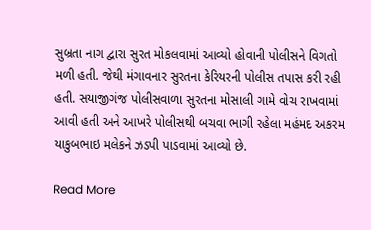સુબ્રતા નાગ દ્વારા સુરત મોકલવામાં આવ્યો હોવાની પોલીસને વિગતો મળી હતી. જેથી મંગાવનાર સુરતના કેરિયરની પોલીસ તપાસ કરી રહી હતી. સયાજીગંજ પોલીસવાળા સુરતના મોસાલી ગામે વોચ રાખવામાં આવી હતી અને આખરે પોલીસથી બચવા ભાગી રહેલા મહંમદ અકરમ યાકુબભાઇ મલેકને ઝડપી પાડવામાં આવ્યો છે.

Read More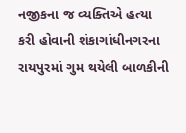નજીકના જ વ્યક્તિએ હત્યા કરી હોવાની શંકાગાંધીનગરના રાયપુરમાં ગુમ થયેલી બાળકીની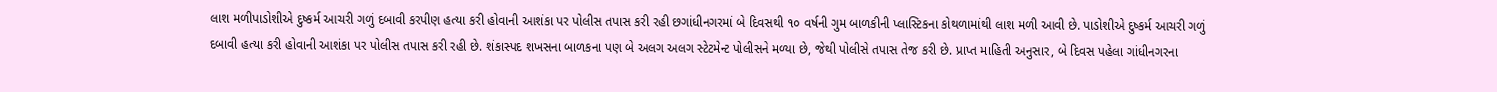લાશ મળીપાડોશીએ દુષ્કર્મ આચરી ગળું દબાવી કરપીણ હત્યા કરી હોવાની આશંકા પર પોલીસ તપાસ કરી રહી છગાંધીનગરમાં બે દિવસથી ૧૦ વર્ષની ગુમ બાળકીની પ્લાસ્ટિકના કોથળામાંથી લાશ મળી આવી છે. પાડોશીએ દુષ્કર્મ આચરી ગળું દબાવી હત્યા કરી હોવાની આશંકા પર પોલીસ તપાસ કરી રહી છે. શંકાસ્પદ શખસના બાળકના પણ બે અલગ અલગ સ્ટેટમેન્ટ પોલીસને મળ્યા છે, જેથી પોલીસે તપાસ તેજ કરી છે. પ્રાપ્ત માહિતી અનુસાર, બે દિવસ પહેલા ગાંધીનગરના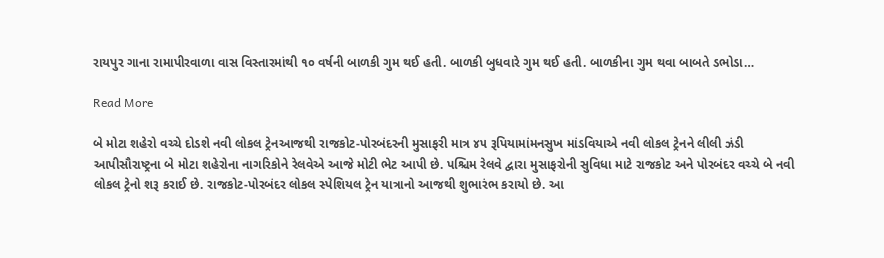રાયપુર ગાના રામાપીરવાળા વાસ વિસ્તારમાંથી ૧૦ વર્ષની બાળકી ગુમ થઈ હતી. બાળકી બુધવારે ગુમ થઈ હતી. બાળકીના ગુમ થવા બાબતે ડભોડા…

Read More

બે મોટા શહેરો વચ્ચે દોડશે નવી લોકલ ટ્રેનઆજથી રાજકોટ-પોરબંદરની મુસાફરી માત્ર ૪૫ રૂપિયામાંમનસુખ માંડવિયાએ નવી લોકલ ટ્રેનને લીલી ઝંડી આપીસૌરાષ્ટ્રના બે મોટા શહેરોના નાગરિકોને રેલવેએ આજે મોટી ભેટ આપી છે. પશ્ચિમ રેલવે દ્વારા મુસાફરોની સુવિધા માટે રાજકોટ અને પોરબંદર વચ્ચે બે નવી લોકલ ટ્રેનો શરૂ કરાઈ છે. રાજકોટ-પોરબંદર લોકલ સ્પેશિયલ ટ્રેન યાત્રાનો આજથી શુભારંભ કરાયો છે. આ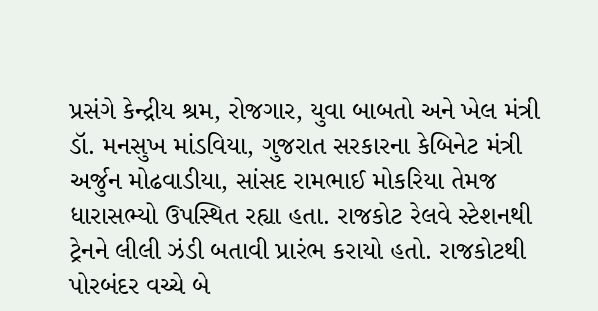પ્રસંગે કેન્દ્રીય શ્રમ, રોજગાર, યુવા બાબતો અને ખેલ મંત્રી ડૉ. મનસુખ માંડવિયા, ગુજરાત સરકારના કેબિનેટ મંત્રી અર્જુન મોઢવાડીયા, સાંસદ રામભાઈ મોકરિયા તેમજ ધારાસભ્યો ઉપસ્થિત રહ્યા હતા. રાજકોટ રેલવે સ્ટેશનથી ટ્રેનને લીલી ઝંડી બતાવી પ્રારંભ કરાયો હતો. રાજકોટથી પોરબંદર વચ્ચે બે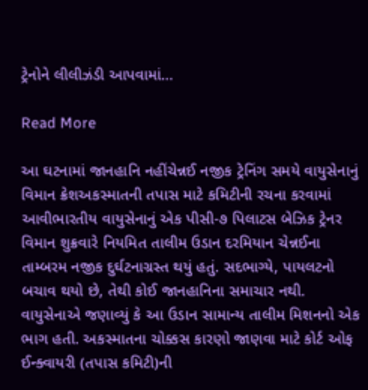ટ્રેનોને લીલીઝંડી આપવામાં…

Read More

આ ઘટનામાં જાનહાનિ નહીંચેન્નઈ નજીક ટ્રેનિંગ સમયે વાયુસેનાનું વિમાન ક્રેશઅકસ્માતની તપાસ માટે કમિટીની રચના કરવામાં આવીભારતીય વાયુસેનાનું એક પીસી-૭ પિલાટસ બેઝિક ટ્રેનર વિમાન શુક્રવારે નિયમિત તાલીમ ઉડાન દરમિયાન ચેન્નઈના તામ્બરમ નજીક દુર્ઘટનાગ્રસ્ત થયું હતું. સદભાગ્યે, પાયલટનો બચાવ થયો છે, તેથી કોઈ જાનહાનિના સમાચાર નથી. વાયુસેનાએ જણાવ્યું કે આ ઉડાન સામાન્ય તાલીમ મિશનનો એક ભાગ હતી. અકસ્માતના ચોક્કસ કારણો જાણવા માટે કોર્ટ ઓફ ઈન્ક્વાયરી (તપાસ કમિટી)ની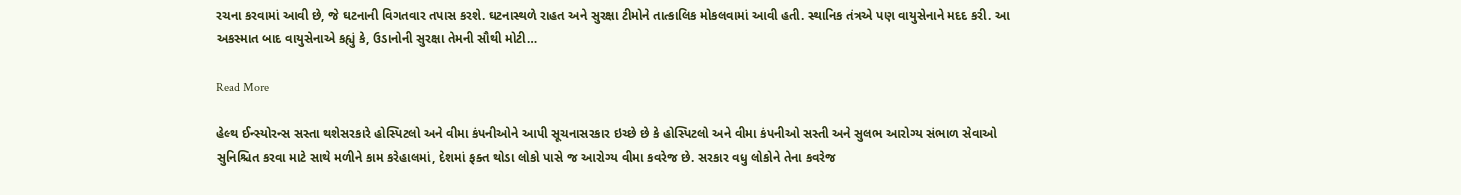રચના કરવામાં આવી છે, જે ઘટનાની વિગતવાર તપાસ કરશે. ઘટનાસ્થળે રાહત અને સુરક્ષા ટીમોને તાત્કાલિક મોકલવામાં આવી હતી. સ્થાનિક તંત્રએ પણ વાયુસેનાને મદદ કરી. આ અકસ્માત બાદ વાયુસેનાએ કહ્યું કે, ઉડાનોની સુરક્ષા તેમની સૌથી મોટી…

Read More

હેલ્થ ઈન્સ્યોરન્સ સસ્તા થશેસરકારે હોસ્પિટલો અને વીમા કંપનીઓને આપી સૂચનાસરકાર ઇચ્છે છે કે હોસ્પિટલો અને વીમા કંપનીઓ સસ્તી અને સુલભ આરોગ્ય સંભાળ સેવાઓ સુનિશ્ચિત કરવા માટે સાથે મળીને કામ કરેહાલમાં, દેશમાં ફક્ત થોડા લોકો પાસે જ આરોગ્ય વીમા કવરેજ છે. સરકાર વધુ લોકોને તેના કવરેજ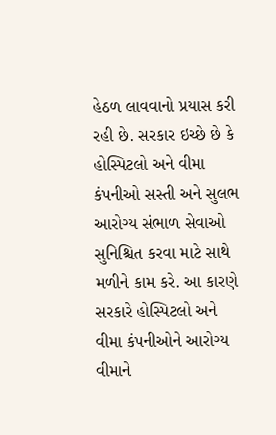હેઠળ લાવવાનો પ્રયાસ કરી રહી છે. સરકાર ઇચ્છે છે કે હોસ્પિટલો અને વીમા કંપનીઓ સસ્તી અને સુલભ આરોગ્ય સંભાળ સેવાઓ સુનિશ્ચિત કરવા માટે સાથે મળીને કામ કરે. આ કારણે સરકારે હોસ્પિટલો અને વીમા કંપનીઓને આરોગ્ય વીમાને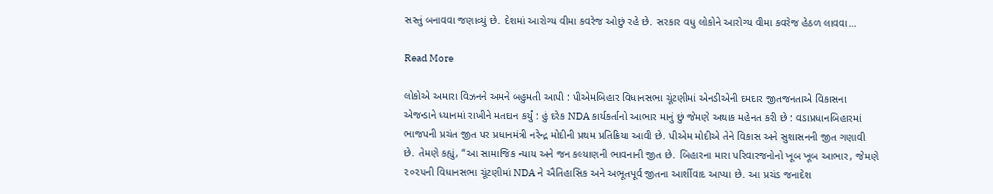સસ્તું બનાવવા જણાવ્યું છે. દેશમાં આરોગ્ય વીમા કવરેજ ઓછું રહે છે. સરકાર વધુ લોકોને આરોગ્ય વીમા કવરેજ હેઠળ લાવવા…

Read More

લોકોએ અમારા વિઝનને અમને બહુમતી આપી : પીએમબિહાર વિધાનસભા ચૂંટણીમાં એનડીએની દમદાર જીતજનતાએ વિકાસના એજન્ડાને ધ્યાનમાં રાખીને મતદાન કર્યું : હું દરેક NDA કાર્યકર્તાનો આભાર માનું છું જેમણે અથાક મહેનત કરી છે : વડાપ્રધાનબિહારમાં ભાજપની પ્રચંત જીત પર પ્રધાનમંત્રી નરેન્દ્ર મોદીની પ્રથમ પ્રતિક્રિયા આવી છે. પીએમ મોદીએ તેને વિકાસ અને સુશાસનની જીત ગણાવી છે. તેમણે કહ્યું, “આ સામાજિક ન્યાય અને જન કલ્યાણની ભાવનાની જીત છે. બિહારના મારા પરિવારજનોનો ખૂબ ખૂબ આભાર, જેમણે ૨૦૨૫ની વિધાનસભા ચૂંટણીમાં NDA ને ઐતિહાસિક અને અભૂતપૂર્વ જીતના આર્શીવાદ આપ્યા છે. આ પ્રચંડ જનાદેશ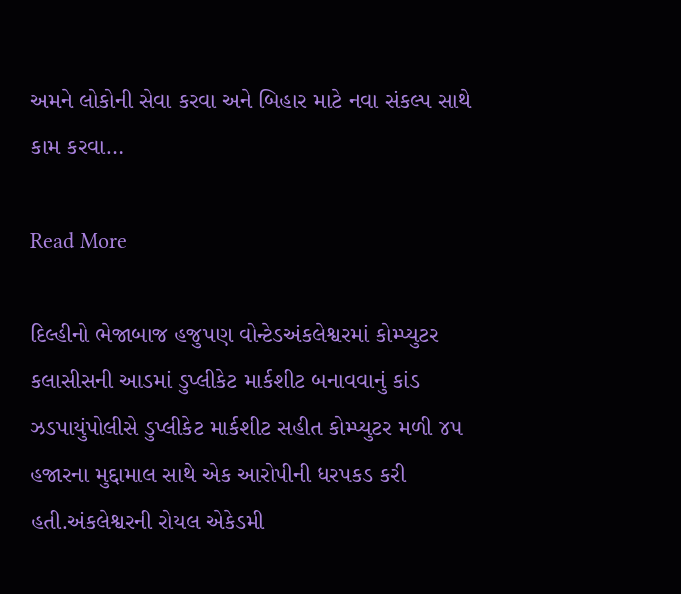અમને લોકોની સેવા કરવા અને બિહાર માટે નવા સંકલ્પ સાથે કામ કરવા…

Read More

દિલ્હીનો ભેજાબાજ હજુપણ વોન્ટેડઅંકલેશ્વરમાં કોમ્પ્યુટર કલાસીસની આડમાં ડુપ્લીકેટ માર્કશીટ બનાવવાનું કાંડ ઝડપાયુંપોલીસે ડુપ્લીકેટ માર્કશીટ સહીત કોમ્પ્યુટર મળી ૪૫ હજારના મુદ્દામાલ સાથે એક આરોપીની ધરપકડ કરી હતી.અંકલેશ્વરની રોયલ એકેડમી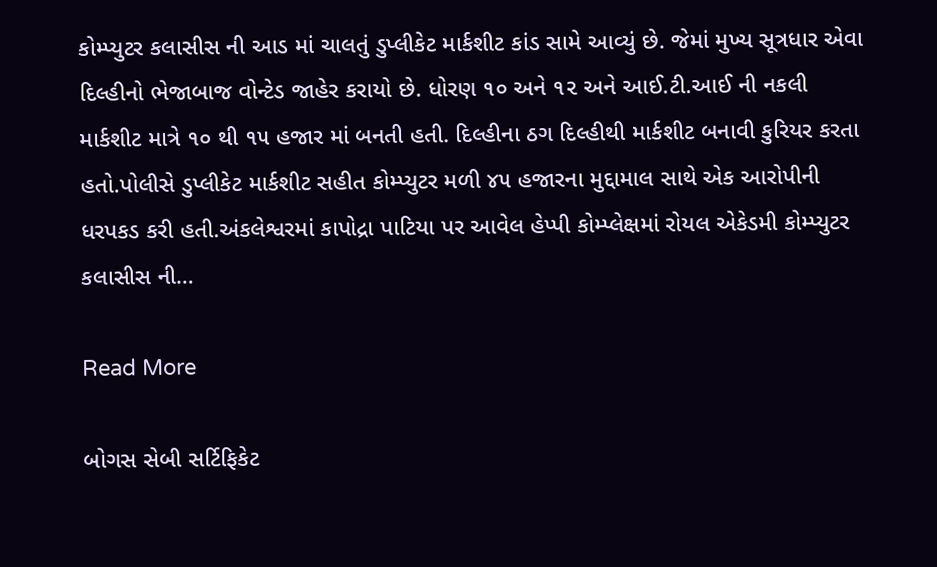કોમ્પ્યુટર કલાસીસ ની આડ માં ચાલતું ડુપ્લીકેટ માર્કશીટ કાંડ સામે આવ્યું છે. જેમાં મુખ્ય સૂત્રધાર એવા દિલ્હીનો ભેજાબાજ વોન્ટેડ જાહેર કરાયો છે. ધોરણ ૧૦ અને ૧૨ અને આઈ.ટી.આઈ ની નકલી માર્કશીટ માત્રે ૧૦ થી ૧૫ હજાર માં બનતી હતી. દિલ્હીના ઠગ દિલ્હીથી માર્કશીટ બનાવી કુરિયર કરતા હતો.પોલીસે ડુપ્લીકેટ માર્કશીટ સહીત કોમ્પ્યુટર મળી ૪૫ હજારના મુદ્દામાલ સાથે એક આરોપીની ધરપકડ કરી હતી.અંકલેશ્વરમાં કાપોદ્રા પાટિયા પર આવેલ હેપ્પી કોમ્પ્લેક્ષમાં રોયલ એકેડમી કોમ્પ્યુટર કલાસીસ ની…

Read More

બોગસ સેબી સર્ટિફિકેટ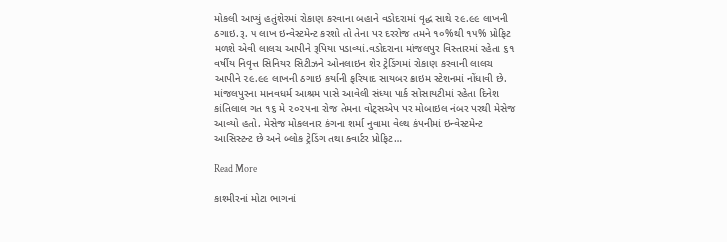મોકલી આપ્યું હતુંશેરમાં રોકાણ કરવાના બહાને વડોદરામાં વૃદ્ધ સાથે ૨૯.૯૯ લાખની ઠગાઇ.રૂ. ૫ લાખ ઇન્વેસ્ટમેન્ટ કરશો તો તેના પર દરરોજ તમને ૧૦%થી ૧૫% પ્રોફિટ મળશે એવી લાલચ આપીને રૂપિયા પડાવ્યાં.વડોદરાના માંજલપુર વિસ્તારમાં રહેતા ૬૧ વર્ષીય નિવૃત્ત સિનિયર સિટીઝને ઓનલાઇન શેર ટ્રેડિંગમાં રોકાણ કરવાની લાલચ આપીને ૨૯.૯૯ લાખની ઠગાઇ કર્યાની ફરિયાદ સાયબર ક્રાઇમ સ્ટેશનમાં નોંધાવી છે. માંજલપુરના માનવધર્મ આશ્રમ પાસે આવેલી સંધ્યા પાર્ક સોસાયટીમાં રહેતા દિનેશ કાંતિલાલ ગત ૧૬ મે ૨૦૨૫ના રોજ તેમના વોટ્સએપ પર મોબાઇલ નંબર પરથી મેસેજ આવ્યો હતો. મેસેજ મોકલનાર કંગના શર્મા નુવામા વેલ્થ કંપનીમાં ઇન્વેસ્ટમેન્ટ આસિસ્ટન્ટ છે અને બ્લોક ટ્રેડિંગ તથા ક્વાર્ટર પ્રોફિટ…

Read More

કાશ્મીરનાં મોટા ભાગનાં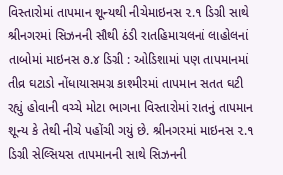વિસ્તારોમાં તાપમાન શૂન્યથી નીચેમાઇનસ ૨.૧ ડિગ્રી સાથે શ્રીનગરમાં સિઝનની સૌથી ઠંડી રાતહિમાચલનાં લાહોલનાં તાબોમાં માઇનસ ૭.૪ ડિગ્રી : ઓડિશામાં પણ તાપમાનમાં તીવ્ર ઘટાડો નોંધાયાસમગ્ર કાશ્મીરમાં તાપમાન સતત ઘટી રહ્યું હોવાની વચ્ચે મોટા ભાગના વિસ્તારોમાં રાતનું તાપમાન શૂન્ય કે તેથી નીચે પહોંચી ગયું છે. શ્રીનગરમાં માઇનસ ૨.૧ ડિગ્રી સેલ્સિયસ તાપમાનની સાથે સિઝનની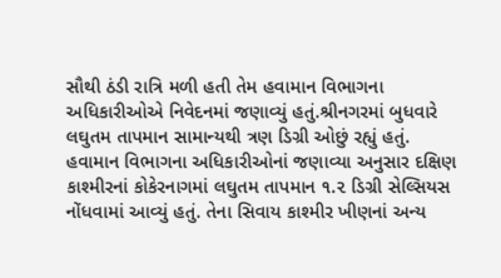સૌથી ઠંડી રાત્રિ મળી હતી તેમ હવામાન વિભાગના અધિકારીઓએ નિવેદનમાં જણાવ્યું હતું.શ્રીનગરમાં બુધવારે લઘુતમ તાપમાન સામાન્યથી ત્રણ ડિગ્રી ઓછું રહ્યું હતું. હવામાન વિભાગના અધિકારીઓનાં જણાવ્યા અનુસાર દક્ષિણ કાશ્મીરનાં કોકેરનાગમાં લઘુતમ તાપમાન ૧.૨ ડિગ્રી સેલ્સિયસ નોંધવામાં આવ્યું હતું. તેના સિવાય કાશ્મીર ખીણનાં અન્ય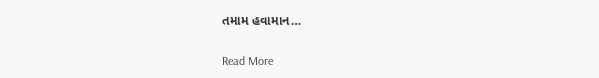તમામ હવામાન…

Read More